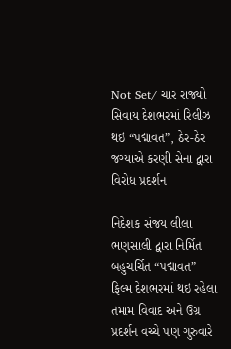Not Set/ ચાર રાજ્યો સિવાય દેશભરમાં રિલીઝ થઇ “પદ્માવત”, ઠેર-ઠેર જગ્યાએ કરણી સેના દ્વારા વિરોધ પ્રદર્શન

નિદેશક સંજય લીલા ભણસાલી દ્વારા નિર્મિત બહુચર્ચિત “પદ્માવત” ફિલ્મ દેશભરમાં થઇ રહેલા તમામ વિવાદ અને ઉગ્ર પ્રદર્શન વચ્ચે પણ ગુરુવારે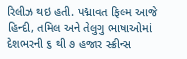રિલીઝ થઇ હતી. પદ્માવત ફિલ્મ આજે હિન્દી, તમિલ અને તેલુગુ ભાષાઓમાં દેશભરની ૬ થી ૭ હજાર સ્ક્રીન્સ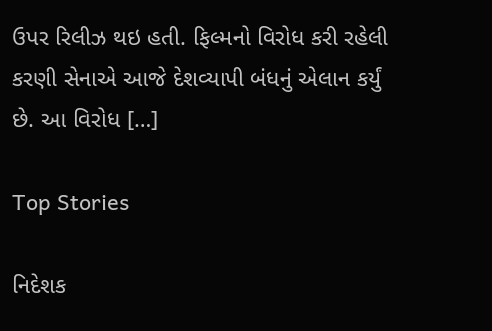ઉપર રિલીઝ થઇ હતી. ફિલ્મનો વિરોધ કરી રહેલી કરણી સેનાએ આજે દેશવ્યાપી બંધનું એલાન કર્યું છે. આ વિરોધ […]

Top Stories

નિદેશક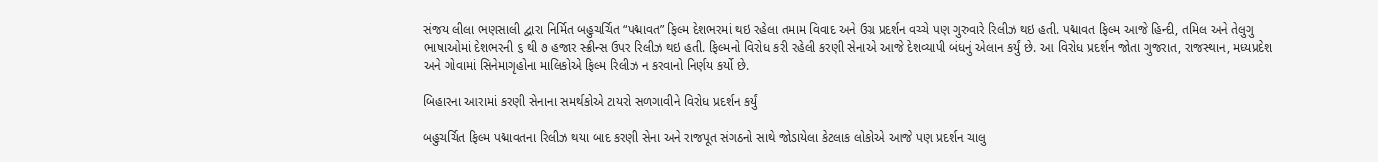સંજય લીલા ભણસાલી દ્વારા નિર્મિત બહુચર્ચિત “પદ્માવત” ફિલ્મ દેશભરમાં થઇ રહેલા તમામ વિવાદ અને ઉગ્ર પ્રદર્શન વચ્ચે પણ ગુરુવારે રિલીઝ થઇ હતી. પદ્માવત ફિલ્મ આજે હિન્દી, તમિલ અને તેલુગુ ભાષાઓમાં દેશભરની ૬ થી ૭ હજાર સ્ક્રીન્સ ઉપર રિલીઝ થઇ હતી. ફિલ્મનો વિરોધ કરી રહેલી કરણી સેનાએ આજે દેશવ્યાપી બંધનું એલાન કર્યું છે. આ વિરોધ પ્રદર્શન જોતા ગુજરાત, રાજસ્થાન, મધ્યપ્રદેશ અને ગોવામાં સિનેમાગૃહોના માલિકોએ ફિલ્મ રિલીઝ ન કરવાનો નિર્ણય કર્યો છે.

બિહારના આરામાં કરણી સેનાના સમર્થકોએ ટાયરો સળગાવીને વિરોધ પ્રદર્શન કર્યું

બહુચર્ચિત ફિલ્મ પદ્માવતના રિલીઝ થયા બાદ કરણી સેના અને રાજપૂત સંગઠનો સાથે જોડાયેલા કેટલાક લોકોએ આજે પણ પ્રદર્શન ચાલુ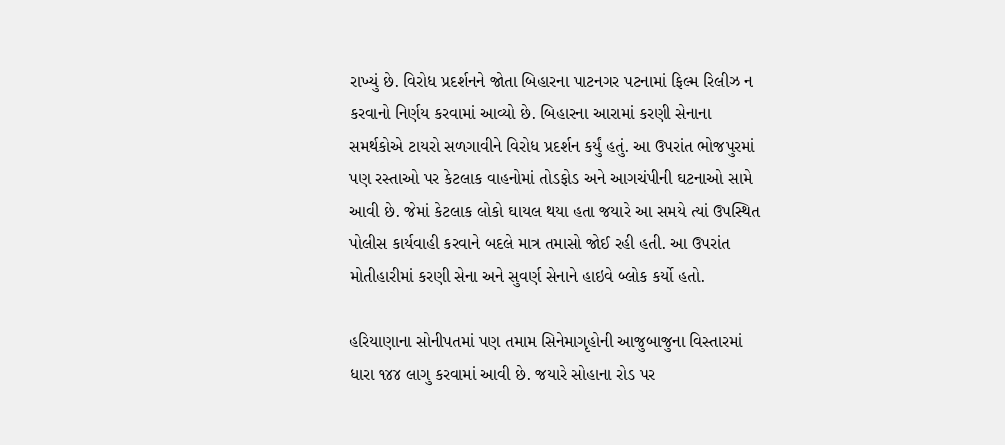રાખ્યું છે. વિરોધ પ્રદર્શનને જોતા બિહારના પાટનગર પટનામાં ફિલ્મ રિલીઝ ન કરવાનો નિર્ણય કરવામાં આવ્યો છે. બિહારના આરામાં કરણી સેનાના સમર્થકોએ ટાયરો સળગાવીને વિરોધ પ્રદર્શન કર્યું હતું. આ ઉપરાંત ભોજપુરમાં પણ રસ્તાઓ પર કેટલાક વાહનોમાં તોડફોડ અને આગચંપીની ઘટનાઓ સામે આવી છે. જેમાં કેટલાક લોકો ઘાયલ થયા હતા જયારે આ સમયે ત્યાં ઉપસ્થિત પોલીસ કાર્યવાહી કરવાને બદલે માત્ર તમાસો જોઈ રહી હતી. આ ઉપરાંત મોતીહારીમાં કરણી સેના અને સુવર્ણ સેનાને હાઇવે બ્લોક કર્યો હતો.

હરિયાણાના સોનીપતમાં પણ તમામ સિનેમાગૃહોની આજુબાજુના વિસ્તારમાં ધારા ૧૪૪ લાગુ કરવામાં આવી છે. જયારે સોહાના રોડ પર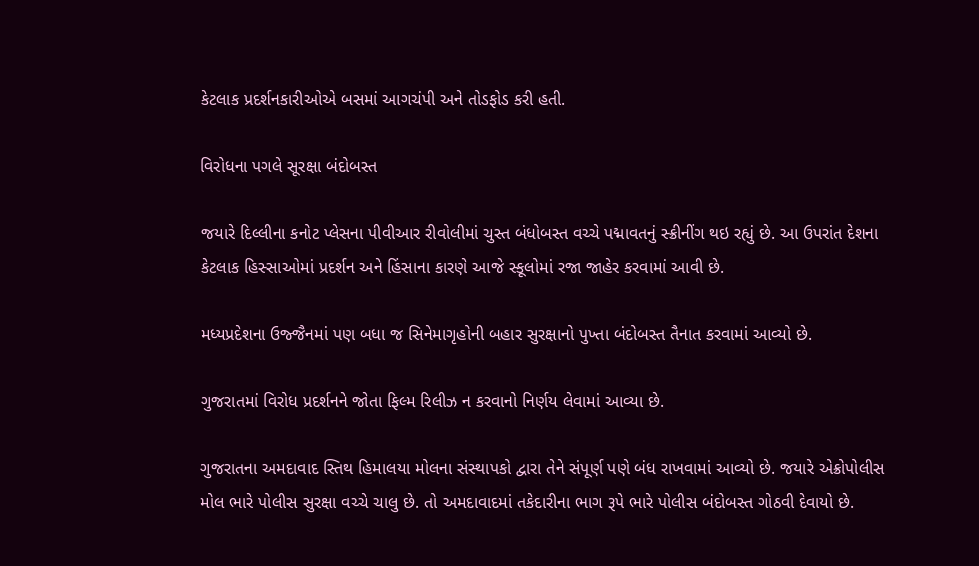કેટલાક પ્રદર્શનકારીઓએ બસમાં આગચંપી અને તોડફોડ કરી હતી.

વિરોધના પગલે સૂરક્ષા બંદોબસ્ત

જયારે દિલ્લીના કનોટ પ્લેસના પીવીઆર રીવોલીમાં ચુસ્ત બંધોબસ્ત વચ્ચે પદ્માવતનું સ્ક્રીનીંગ થઇ રહ્યું છે. આ ઉપરાંત દેશના કેટલાક હિસ્સાઓમાં પ્રદર્શન અને હિંસાના કારણે આજે સ્કૂલોમાં રજા જાહેર કરવામાં આવી છે.

મધ્યપ્રદેશના ઉજ્જૈનમાં પણ બધા જ સિનેમાગૃહોની બહાર સુરક્ષાનો પુખ્તા બંદોબસ્ત તૈનાત કરવામાં આવ્યો છે.

ગુજરાતમાં વિરોધ પ્રદર્શનને જોતા ફિલ્મ રિલીઝ ન કરવાનો નિર્ણય લેવામાં આવ્યા છે.

ગુજરાતના અમદાવાદ સ્તિથ હિમાલયા મોલના સંસ્થાપકો દ્વારા તેને સંપૂર્ણ પણે બંધ રાખવામાં આવ્યો છે. જયારે એક્રોપોલીસ મોલ ભારે પોલીસ સુરક્ષા વચ્ચે ચાલુ છે. તો અમદાવાદમાં તકેદારીના ભાગ રૂપે ભારે પોલીસ બંદોબસ્ત ગોઠવી દેવાયો છે.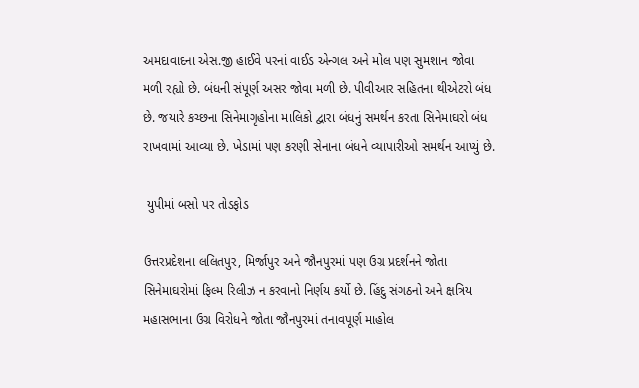અમદાવાદના એસ.જી હાઈવે પરનાં વાઈડ એન્ગલ અને મોલ પણ સુમશાન જોવા મળી રહ્યો છે. બંધની સંપૂર્ણ અસર જોવા મળી છે. પીવીઆર સહિતના થીએટરો બંધ છે. જયારે કચ્છના સિનેમાગૃહોના માલિકો દ્વારા બંધનું સમર્થન કરતા સિનેમાઘરો બંધ રાખવામાં આવ્યા છે. ખેડામાં પણ કરણી સેનાના બંધને વ્યાપારીઓ સમર્થન આપ્યું છે.

 યુપીમાં બસો પર તોડફોડ

ઉત્તરપ્રદેશના લલિતપુર, મિર્જાપુર અને જૌનપુરમાં પણ ઉગ્ર પ્રદર્શનને જોતા સિનેમાઘરોમાં ફિલ્મ રિલીઝ ન કરવાનો નિર્ણય કર્યો છે. હિંદુ સંગઠનો અને ક્ષત્રિય મહાસભાના ઉગ્ર વિરોધને જોતા જૌનપુરમાં તનાવપૂર્ણ માહોલ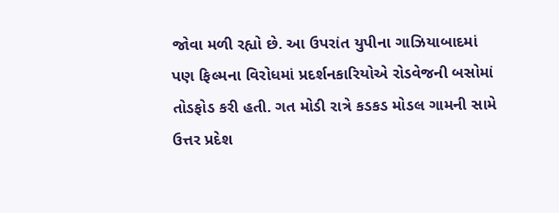જોવા મળી રહ્યો છે. આ ઉપરાંત યુપીના ગાઝિયાબાદમાં પણ ફિલ્મના વિરોધમાં પ્રદર્શનકારિયોએ રોડવેજની બસોમાં તોડફોડ કરી હતી. ગત મોડી રાત્રે કડકડ મોડલ ગામની સામે ઉત્તર પ્રદેશ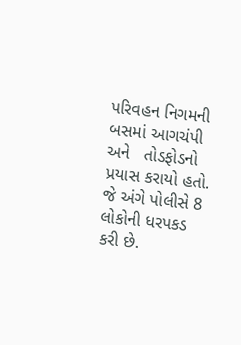પરિવહન નિગમની બસમાં આગચંપી અને   તોડફોડનો પ્રયાસ કરાયો હતો. જે અંગે પોલીસે 8 લોકોની ધરપકડ કરી છે.